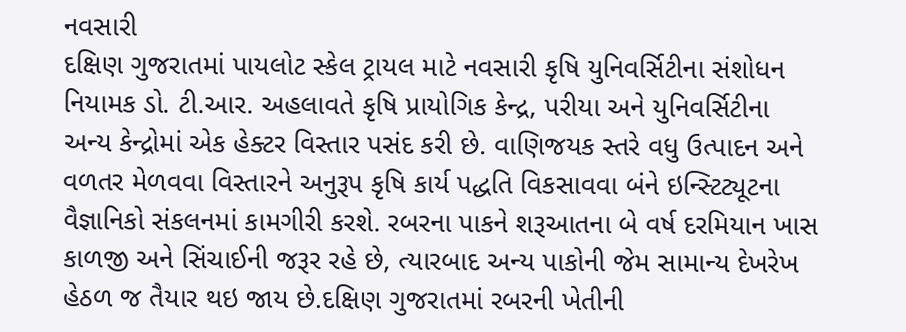નવસારી
દક્ષિણ ગુજરાતમાં પાયલોટ સ્કેલ ટ્રાયલ માટે નવસારી કૃષિ યુનિવર્સિટીના સંશોધન નિયામક ડો. ટી.આર. અહલાવતે કૃષિ પ્રાયોગિક કેન્દ્ર, પરીયા અને યુનિવર્સિટીના અન્ય કેન્દ્રોમાં એક હેક્ટર વિસ્તાર પસંદ કરી છે. વાણિજયક સ્તરે વધુ ઉત્પાદન અને વળતર મેળવવા વિસ્તારને અનુરૂપ કૃષિ કાર્ય પદ્ધતિ વિકસાવવા બંને ઇન્સ્ટિટ્યૂટના વૈજ્ઞાનિકો સંકલનમાં કામગીરી કરશે. રબરના પાકને શરૂઆતના બે વર્ષ દરમિયાન ખાસ કાળજી અને સિંચાઈની જરૂર રહે છે, ત્યારબાદ અન્ય પાકોની જેમ સામાન્ય દેખરેખ હેઠળ જ તૈયાર થઇ જાય છે.દક્ષિણ ગુજરાતમાં રબરની ખેતીની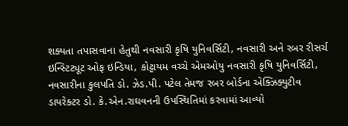શક્યતા તપાસવાના હેતુથી નવસારી કૃષિ યુનિવર્સિટી, નવસારી અને રબર રીસર્ચ ઇન્સ્ટિટ્યૂટ ઓફ ઇન્ડિયા, કોટ્ટાયમ વચ્ચે એમઓયુ નવસારી કૃષિ યુનિવર્સિટી, નવસારીના કુલપતિ ડો. ઝેડ.પી. પટેલ તેમજ રબર બોર્ડના એક્ઝિક્યુટીવ ડાયરેક્ટર ડો. કે.એન.રાઘવનની ઉપસ્થિતિમાં કરવામાં આવ્યો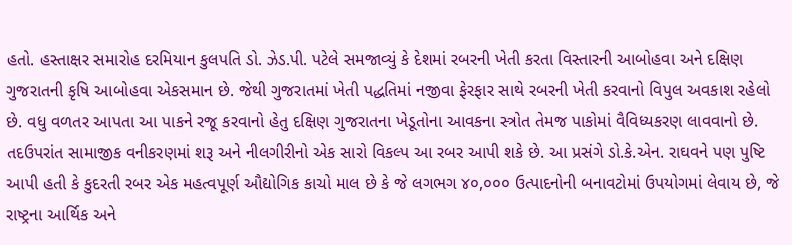હતો. હસ્તાક્ષર સમારોહ દરમિયાન કુલપતિ ડો. ઝેડ.પી. પટેલે સમજાવ્યું કે દેશમાં રબરની ખેતી કરતા વિસ્તારની આબોહવા અને દક્ષિણ ગુજરાતની કૃષિ આબોહવા એકસમાન છે. જેથી ગુજરાતમાં ખેતી પદ્ધતિમાં નજીવા ફેરફાર સાથે રબરની ખેતી કરવાનો વિપુલ અવકાશ રહેલો છે. વધુ વળતર આપતા આ પાકને રજૂ કરવાનો હેતુ દક્ષિણ ગુજરાતના ખેડૂતોના આવકના સ્ત્રોત તેમજ પાકોમાં વૈવિધ્યકરણ લાવવાનો છે. તદઉપરાંત સામાજીક વનીકરણમાં શરૂ અને નીલગીરીનો એક સારો વિકલ્પ આ રબર આપી શકે છે. આ પ્રસંગે ડો.કે.એન. રાઘવને પણ પુષ્ટિ આપી હતી કે કુદરતી રબર એક મહત્વપૂર્ણ ઔદ્યોગિક કાચો માલ છે કે જે લગભગ ૪૦,૦૦૦ ઉત્પાદનોની બનાવટોમાં ઉપયોગમાં લેવાય છે, જે રાષ્ટ્રના આર્થિક અને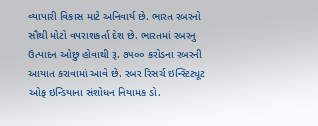વ્યાપારી વિકાસ માટે અનિવાર્ય છે. ભારત રબરનો સૌથી મોટો વપરાશકર્તા દેશ છે. ભારતમાં રબરનુ ઉત્પાદન ઓછુ હોવાથી રૂ. ૭૫૦૦ કરોડના રબરની આયાત કરાવામાં આવે છે. રબર રિસર્ચ ઇન્સ્ટિટ્યૂટ ઓફ ઇન્ડિયાના સંશોધન નિયામક ડો.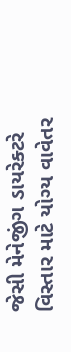જેસી મેનેજીંગ ડાયરેક્ટરે વિસ્તાર માટે યોગ્ય વાવેતર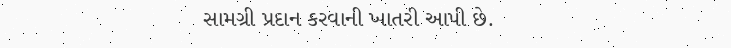સામગ્રી પ્રદાન કરવાની ખાતરી આપી છે.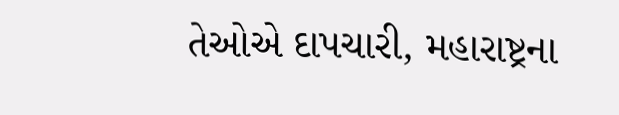તેઓએ દાપચારી, મહારાષ્ટ્રના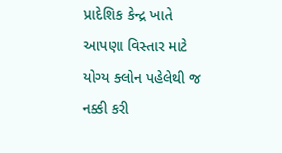પ્રાદેશિક કેન્દ્ર ખાતે આપણા વિસ્તાર માટે યોગ્ય ક્લોન પહેલેથી જ નક્કી કરી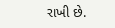રાખી છે.